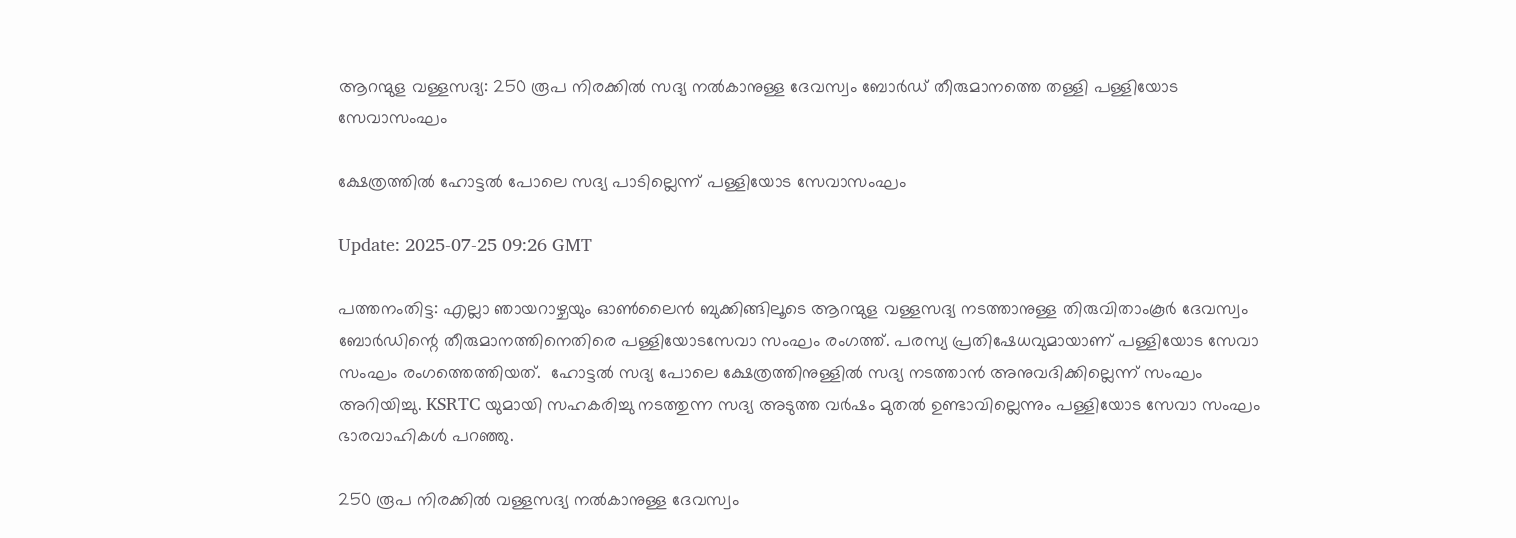ആറന്മുള വള്ളസദ്യ: 250 രൂപ നിരക്കില്‍ സദ്യ നല്‍കാനുള്ള ദേവസ്വം ബോര്‍ഡ് തീരുമാനത്തെ തള്ളി പള്ളിയോട സേവാസംഘം

ക്ഷേത്രത്തില്‍ ഹോട്ടല്‍ പോലെ സദ്യ പാടില്ലെന്ന് പള്ളിയോട സേവാസംഘം

Update: 2025-07-25 09:26 GMT

പത്തനംതിട്ട: എല്ലാ ഞായറാഴ്ചയും ഓണ്‍ലൈന്‍ ബുക്കിങ്ങിലൂടെ ആറന്മുള വള്ളസദ്യ നടത്താനുള്ള തിരുവിതാംകൂര്‍ ദേവസ്വം ബോര്‍ഡിന്റെ തീരുമാനത്തിനെതിരെ പള്ളിയോടസേവാ സംഘം രംഗത്ത്. പരസ്യ പ്രതിഷേധവുമായാണ് പള്ളിയോട സേവാ സംഘം രംഗത്തെത്തിയത്.  ഹോട്ടൽ സദ്യ പോലെ ക്ഷേത്രത്തിനുള്ളിൽ സദ്യ നടത്താൻ അനുവദിക്കില്ലെന്ന് സംഘം അറിയിച്ചു. KSRTC യുമായി സഹകരിച്ചു നടത്തുന്ന സദ്യ അടുത്ത വർഷം മുതൽ ഉണ്ടാവില്ലെന്നും പള്ളിയോട സേവാ സംഘം ഭാരവാഹികൾ പറഞ്ഞു.

250 രൂപ നിരക്കില്‍ വള്ളസദ്യ നല്‍കാനുള്ള ദേവസ്വം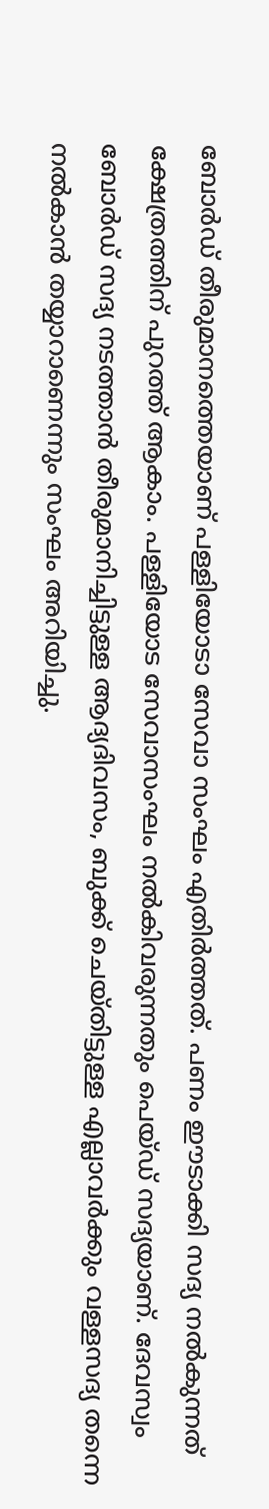ബോര്‍ഡ് തീരുമാനത്തെയാണ് പള്ളിയോടാ സേവാ സംഘം എതിര്‍ത്തത്. പണം ഈടാക്കി സദ്യ നല്‍കുന്നത് ക്ഷേത്രത്തിന് പുറത്ത് ആകാം. പള്ളിയോട സേവാസംഘം നല്‍കിവരുന്നതും പെയ്ഡ് സദ്യയാണ്. ദേവസ്വം ബോര്‍ഡ് സദ്യ നടത്താന്‍ തീരുമാനിച്ചിട്ടുള്ള ആദ്യദിവസം, ബുക്ക് ചെയ്തിട്ടുള്ള എല്ലാവര്‍ക്കും വള്ളസദ്യ തന്നെ നല്‍കാന്‍ തയ്യാറാണെന്നും സംഘം അറിയിച്ചു.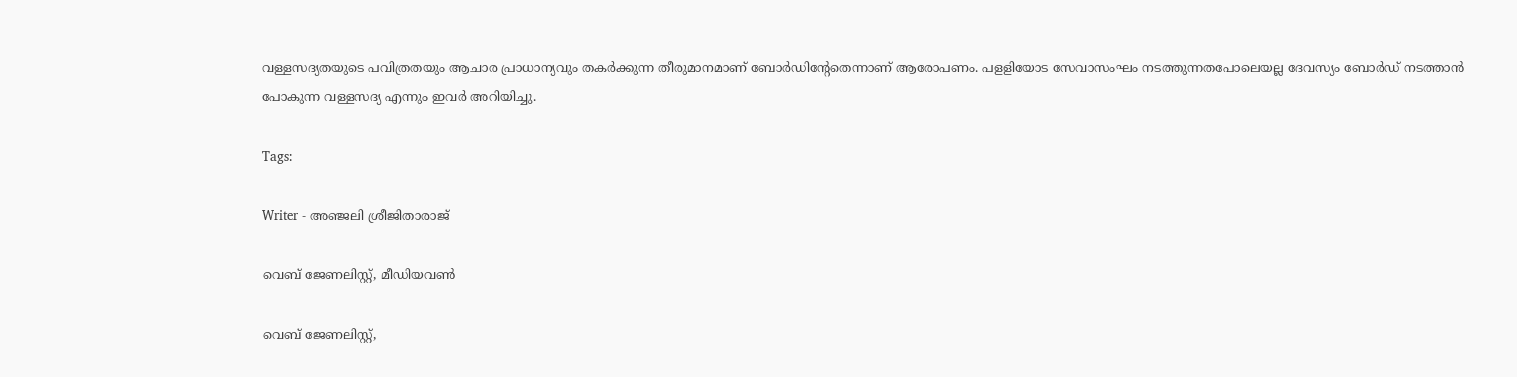വള്ളസദ്യതയുടെ പവിത്രതയും ആചാര പ്രാധാന്യവും തകര്‍ക്കുന്ന തീരുമാനമാണ് ബോര്‍ഡിന്റേതെന്നാണ് ആരോപണം. പളളിയോട സേവാസംഘം നടത്തുന്നതപോലെയല്ല ദേവസ്യം ബോര്‍ഡ് നടത്താന്‍ പോകുന്ന വള്ളസദ്യ എന്നും ഇവര്‍ അറിയിച്ചു.

Tags:

Writer - അഞ്ജലി ശ്രീജിതാരാജ്

വെബ് ജേണലിസ്റ്റ്, മീഡിയവൺ

വെബ് ജേണലിസ്റ്റ്,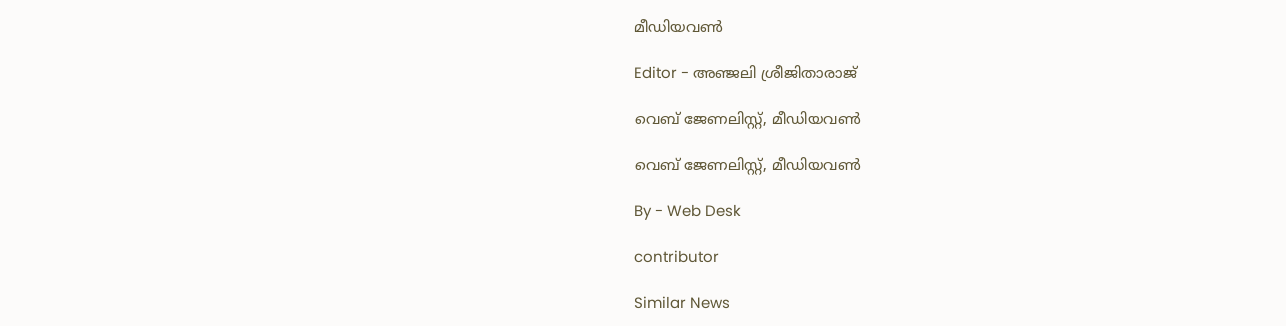മീഡിയവൺ

Editor - അഞ്ജലി ശ്രീജിതാരാജ്

വെബ് ജേണലിസ്റ്റ്, മീഡിയവൺ

വെബ് ജേണലിസ്റ്റ്, മീഡിയവൺ

By - Web Desk

contributor

Similar News